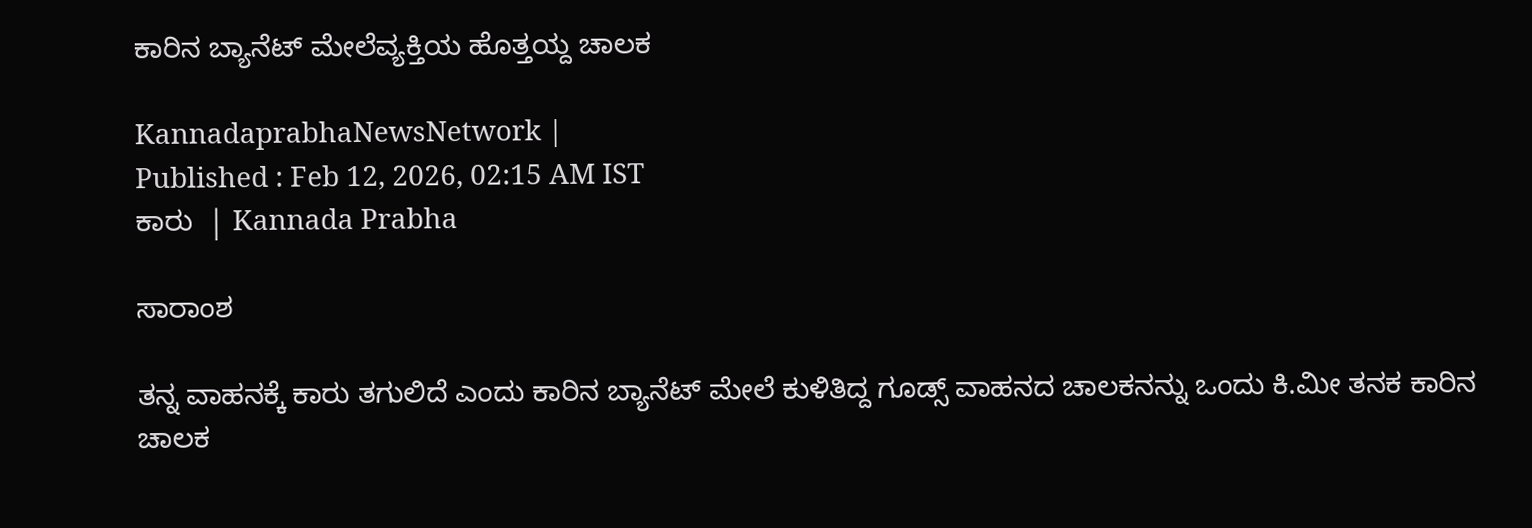ಕಾರಿನ ಬ್ಯಾನೆಟ್‌ ಮೇಲೆವ್ಯಕ್ತಿಯ ಹೊತ್ತಯ್ದ ಚಾಲಕ

KannadaprabhaNewsNetwork |
Published : Feb 12, 2026, 02:15 AM IST
ಕಾರು  | Kannada Prabha

ಸಾರಾಂಶ

ತನ್ನ ವಾಹನಕ್ಕೆ ಕಾರು ತಗುಲಿದೆ ಎಂದು ಕಾರಿನ ಬ್ಯಾನೆಟ್‌ ಮೇಲೆ ಕುಳಿತಿದ್ದ ಗೂಡ್ಸ್ ವಾಹನದ ಚಾಲಕನನ್ನು ಒಂದು ಕಿ.ಮೀ ತನಕ ಕಾರಿನ ಚಾಲಕ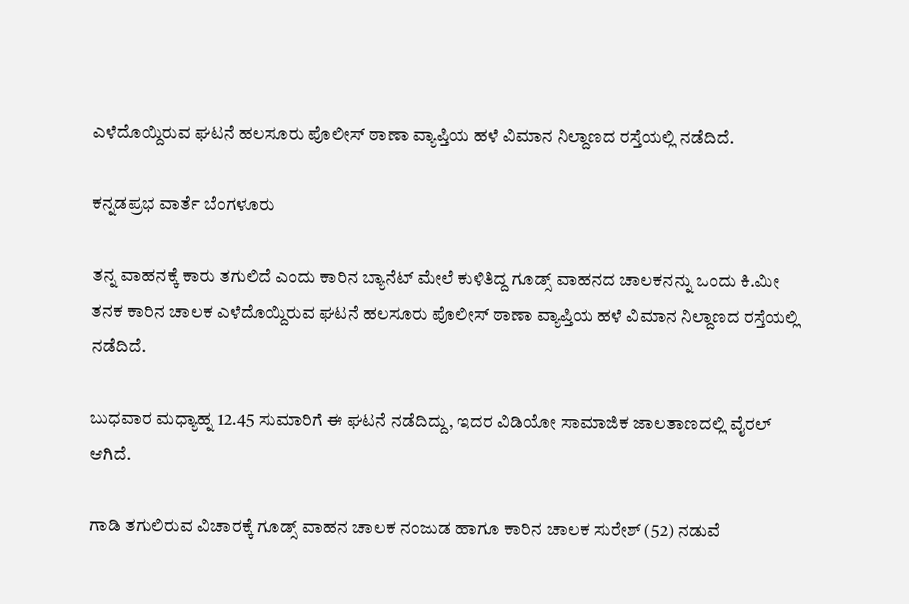ಎಳೆದೊಯ್ದಿರುವ ಘಟನೆ ಹಲಸೂರು ಪೊಲೀಸ್ ಠಾಣಾ ವ್ಯಾಪ್ತಿಯ ಹಳೆ ವಿಮಾನ ನಿಲ್ದಾಣದ ರಸ್ತೆಯಲ್ಲಿ ನಡೆದಿದೆ.

ಕನ್ನಡಪ್ರಭ ವಾರ್ತೆ ಬೆಂಗಳೂರು

ತನ್ನ ವಾಹನಕ್ಕೆ ಕಾರು ತಗುಲಿದೆ ಎಂದು ಕಾರಿನ ಬ್ಯಾನೆಟ್‌ ಮೇಲೆ ಕುಳಿತಿದ್ದ ಗೂಡ್ಸ್ ವಾಹನದ ಚಾಲಕನನ್ನು ಒಂದು ಕಿ.ಮೀ ತನಕ ಕಾರಿನ ಚಾಲಕ ಎಳೆದೊಯ್ದಿರುವ ಘಟನೆ ಹಲಸೂರು ಪೊಲೀಸ್ ಠಾಣಾ ವ್ಯಾಪ್ತಿಯ ಹಳೆ ವಿಮಾನ ನಿಲ್ದಾಣದ ರಸ್ತೆಯಲ್ಲಿ ನಡೆದಿದೆ.

ಬುಧವಾರ ಮಧ್ಯಾಹ್ನ 12.45 ಸುಮಾರಿಗೆ ಈ ಘಟನೆ ನಡೆದಿದ್ದು, ಇದರ ವಿಡಿಯೋ ಸಾಮಾಜಿಕ ಜಾಲತಾಣದಲ್ಲಿ ವೈರಲ್‌ ಆಗಿದೆ.

ಗಾಡಿ ತಗುಲಿರುವ ವಿಚಾರಕ್ಕೆ ಗೂಡ್ಸ್ ವಾಹನ ಚಾಲಕ ನಂಜುಡ ಹಾಗೂ ಕಾರಿನ ಚಾಲಕ ಸುರೇಶ್‌ (52) ನಡುವೆ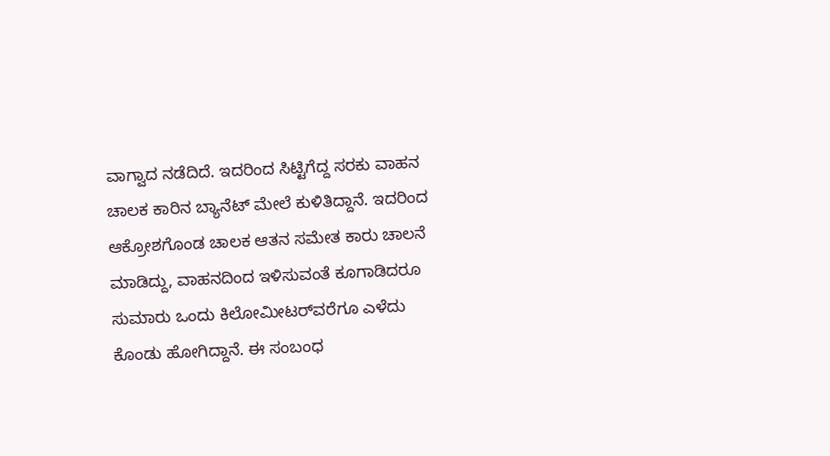ವಾಗ್ವಾದ ನಡೆದಿದೆ. ಇದರಿಂದ ಸಿಟ್ಟಿಗೆದ್ದ ಸರಕು ವಾಹನ ಚಾಲಕ ಕಾರಿನ ಬ್ಯಾನೆಟ್‌ ಮೇಲೆ ಕುಳಿತಿದ್ದಾನೆ. ಇದರಿಂದ ಆಕ್ರೋಶಗೊಂಡ ಚಾಲಕ ಆತನ ಸಮೇತ ಕಾರು ಚಾಲನೆ ಮಾಡಿದ್ದು, ವಾಹನದಿಂದ ಇಳಿಸುವಂತೆ ಕೂಗಾಡಿದರೂ ಸುಮಾರು ಒಂದು ಕಿಲೋಮೀಟರ್‌ವರೆಗೂ ಎಳೆದು ಕೊಂಡು ಹೋಗಿದ್ದಾನೆ. ಈ ಸಂಬಂಧ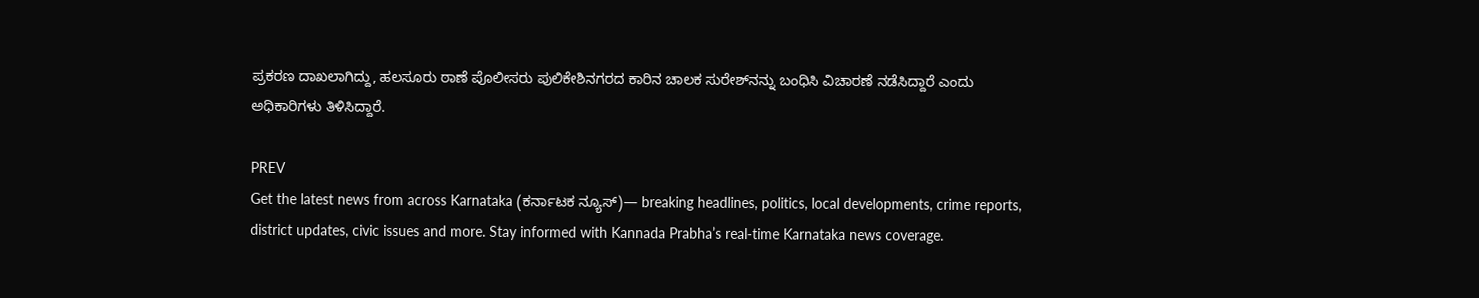ಪ್ರಕರಣ ದಾಖಲಾಗಿದ್ದು, ಹಲಸೂರು ಠಾಣೆ ಪೊಲೀಸರು ಪುಲಿಕೇಶಿನಗರದ ಕಾರಿನ ಚಾಲಕ ಸುರೇಶ್‌ನನ್ನು ಬಂಧಿಸಿ ವಿಚಾರಣೆ ನಡೆಸಿದ್ದಾರೆ ಎಂದು ಅಧಿಕಾರಿಗಳು ತಿಳಿಸಿದ್ದಾರೆ.

PREV
Get the latest news from across Karnataka (ಕರ್ನಾಟಕ ನ್ಯೂಸ್)— breaking headlines, politics, local developments, crime reports, district updates, civic issues and more. Stay informed with Kannada Prabha’s real‑time Karnataka news coverage.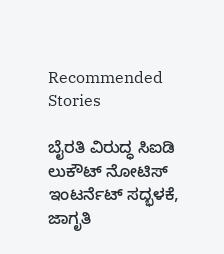Recommended Stories

ಬೈರತಿ ವಿರುದ್ಧ ಸಿಐಡಿ ಲುಕೌಟ್‌ ನೋಟಿಸ್‌
ಇಂಟರ್ನೆಟ್‌ ಸದ್ಭಳಕೆ, ಜಾಗೃತಿ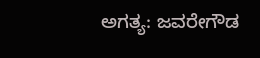ಅಗತ್ಯ: ಜವರೇಗೌಡ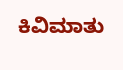ಕಿವಿಮಾತು